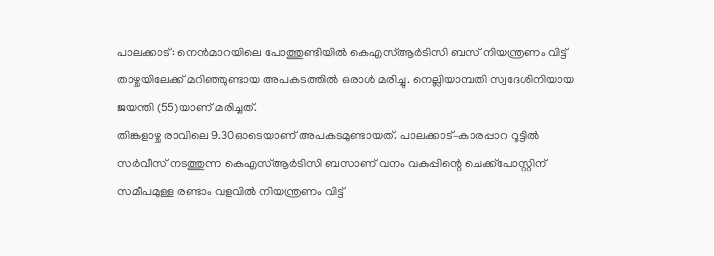പാലക്കാട്: നെൻമാറയിലെ പോത്തുണ്ടിയിൽ കെഎസ്ആർടിസി ബസ് നിയന്ത്രണം വിട്ട് താഴ്ചയിലേക്ക് മറിഞ്ഞുണ്ടായ അപകടത്തിൽ ഒരാൾ മരിച്ചു. നെല്ലിയാമ്പതി സ്വദേശിനിയായ ജയന്തി (55)യാണ് മരിച്ചത്.
തിങ്കളാഴ്ച രാവിലെ 9.30ഓടെയാണ് അപകടമുണ്ടായത്. പാലക്കാട്–കാരപ്പാറ റൂട്ടിൽ സർവീസ് നടത്തുന്ന കെഎസ്ആർടിസി ബസാണ് വനം വകുപ്പിന്റെ ചെക്ക്പോസ്റ്റിന് സമീപമുള്ള രണ്ടാം വളവിൽ നിയന്ത്രണം വിട്ട്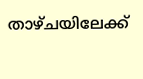താഴ്ചയിലേക്ക്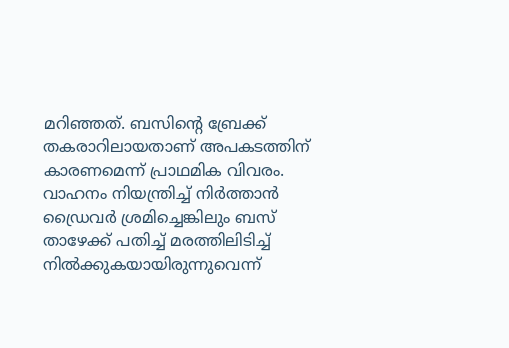മറിഞ്ഞത്. ബസിന്റെ ബ്രേക്ക് തകരാറിലായതാണ് അപകടത്തിന് കാരണമെന്ന് പ്രാഥമിക വിവരം. വാഹനം നിയന്ത്രിച്ച് നിർത്താൻ ഡ്രൈവർ ശ്രമിച്ചെങ്കിലും ബസ് താഴേക്ക് പതിച്ച് മരത്തിലിടിച്ച് നിൽക്കുകയായിരുന്നുവെന്ന്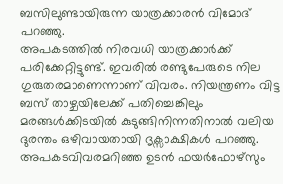ബസിലുണ്ടായിരുന്ന യാത്രക്കാരൻ വിമോദ് പറഞ്ഞു.
അപകടത്തിൽ നിരവധി യാത്രക്കാർക്ക് പരിക്കേറ്റിട്ടുണ്ട്. ഇവരിൽ രണ്ടുപേരുടെ നില ഗുരുതരമാണെന്നാണ് വിവരം. നിയന്ത്രണം വിട്ട ബസ് താഴ്ചയിലേക്ക് പതിച്ചെങ്കിലും മരങ്ങൾക്കിടയിൽ കുടുങ്ങിനിന്നതിനാൽ വലിയ ദുരന്തം ഒഴിവായതായി ദൃക്സാക്ഷികൾ പറഞ്ഞു.
അപകടവിവരമറിഞ്ഞ ഉടൻ ഫയർഫോഴ്സും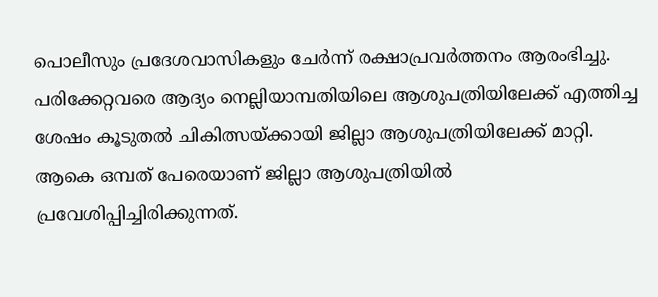പൊലീസും പ്രദേശവാസികളും ചേർന്ന് രക്ഷാപ്രവർത്തനം ആരംഭിച്ചു. പരിക്കേറ്റവരെ ആദ്യം നെല്ലിയാമ്പതിയിലെ ആശുപത്രിയിലേക്ക് എത്തിച്ച ശേഷം കൂടുതൽ ചികിത്സയ്ക്കായി ജില്ലാ ആശുപത്രിയിലേക്ക് മാറ്റി.
ആകെ ഒമ്പത് പേരെയാണ് ജില്ലാ ആശുപത്രിയിൽ പ്രവേശിപ്പിച്ചിരിക്കുന്നത്.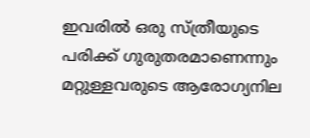ഇവരിൽ ഒരു സ്ത്രീയുടെ പരിക്ക് ഗുരുതരമാണെന്നും മറ്റുള്ളവരുടെ ആരോഗ്യനില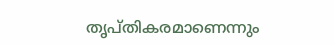തൃപ്തികരമാണെന്നും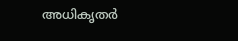അധികൃതർ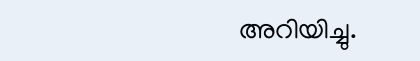അറിയിച്ചു.